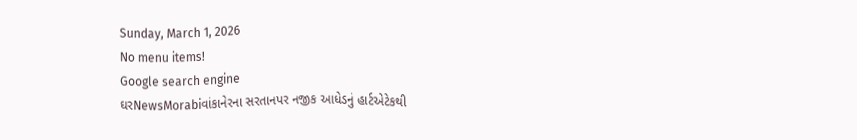Sunday, March 1, 2026
No menu items!
Google search engine
ઘરNewsMorabiવાંકાનેરના સરતાનપર નજીક આધેડનું હાર્ટએટેકથી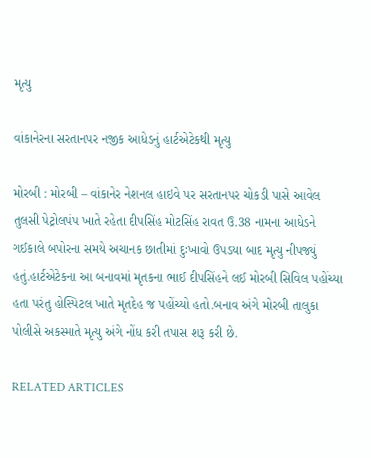મૃત્યુ

વાંકાનેરના સરતાનપર નજીક આધેડનું હાર્ટએટેકથી મૃત્યુ

મોરબી : મોરબી – વાંકાનેર નેશનલ હાઇવે પર સરતાનપર ચોકડી પાસે આવેલ તુલસી પેટ્રોલપંપ ખાતે રહેતા દીપસિંહ મોટસિંહ રાવત ઉ.38 નામના આધેડને ગઈકાલે બપોરના સમયે અચાનક છાતીમાં દુઃખાવો ઉપડયા બાદ મૃત્યુ નીપજ્યું હતું.હાર્ટએટેકના આ બનાવમાં મૃતકના ભાઈ દીપસિંહને લઈ મોરબી સિવિલ પહોંચ્યા હતા પરંતુ હોસ્પિટલ ખાતે મૃતદેહ જ પહોંચ્યો હતો.બનાવ અંગે મોરબી તાલુકા પોલીસે અકસ્માતે મૃત્યુ અંગે નોંધ કરી તપાસ શરૂ કરી છે.

RELATED ARTICLES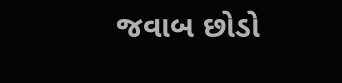જવાબ છોડો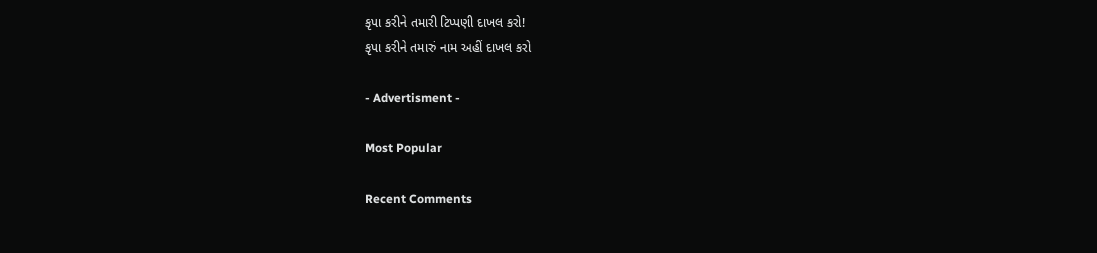કૃપા કરીને તમારી ટિપ્પણી દાખલ કરો!
કૃપા કરીને તમારું નામ અહીં દાખલ કરો

- Advertisment -

Most Popular

Recent Comments